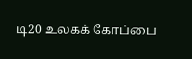டி20 உலகக் கோப்பை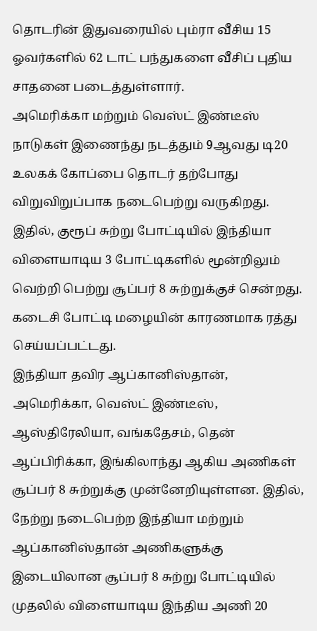தொடரின் இதுவரையில் பும்ரா வீசிய 15 ஓவர்களில் 62 டாட் பந்துகளை வீசிப் புதிய சாதனை படைத்துள்ளார்.
அமெரிக்கா மற்றும் வெஸ்ட் இண்டீஸ் நாடுகள் இணைந்து நடத்தும் 9ஆவது டி20 உலகக் கோப்பை தொடர் தற்போது விறுவிறுப்பாக நடைபெற்று வருகிறது. இதில், குரூப் சுற்று போட்டியில் இந்தியா விளையாடிய 3 போட்டிகளில் மூன்றிலும் வெற்றி பெற்று சூப்பர் 8 சுற்றுக்குச் சென்றது. கடைசி போட்டி மழையின் காரணமாக ரத்து செய்யப்பட்டது.
இந்தியா தவிர ஆப்கானிஸ்தான், அமெரிக்கா, வெஸ்ட் இண்டீஸ், ஆஸ்திரேலியா, வங்கதேசம், தென் ஆப்பிரிக்கா, இங்கிலாந்து ஆகிய அணிகள் சூப்பர் 8 சுற்றுக்கு முன்னேறியுள்ளன. இதில், நேற்று நடைபெற்ற இந்தியா மற்றும் ஆப்கானிஸ்தான் அணிகளுக்கு இடையிலான சூப்பர் 8 சுற்று போட்டியில் முதலில் விளையாடிய இந்திய அணி 20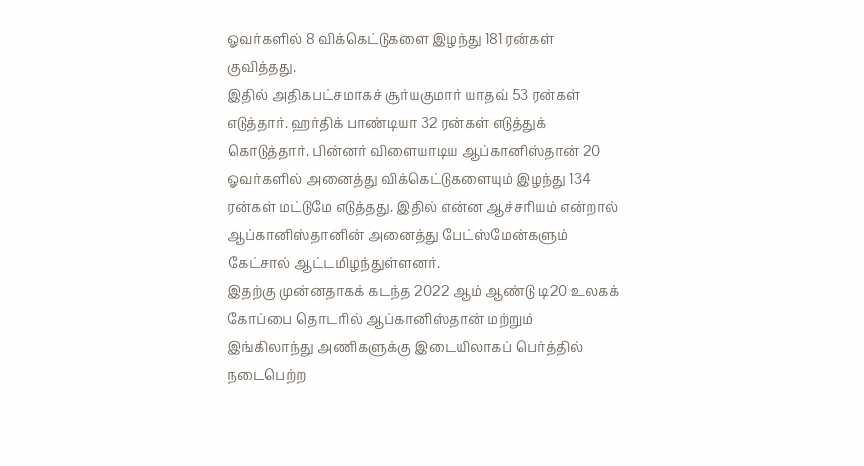ஓவர்களில் 8 விக்கெட்டுகளை இழந்து 181 ரன்கள் குவித்தது.
இதில் அதிகபட்சமாகச் சூர்யகுமார் யாதவ் 53 ரன்கள் எடுத்தார். ஹர்திக் பாண்டியா 32 ரன்கள் எடுத்துக் கொடுத்தார். பின்னர் விளையாடிய ஆப்கானிஸ்தான் 20 ஓவர்களில் அனைத்து விக்கெட்டுகளையும் இழந்து 134 ரன்கள் மட்டுமே எடுத்தது. இதில் என்ன ஆச்சரியம் என்றால் ஆப்கானிஸ்தானின் அனைத்து பேட்ஸ்மேன்களும் கேட்சால் ஆட்டமிழந்துள்ளனர்.
இதற்கு முன்னதாகக் கடந்த 2022 ஆம் ஆண்டு டி20 உலகக் கோப்பை தொடரில் ஆப்கானிஸ்தான் மற்றும் இங்கிலாந்து அணிகளுக்கு இடையிலாகப் பெர்த்தில் நடைபெற்ற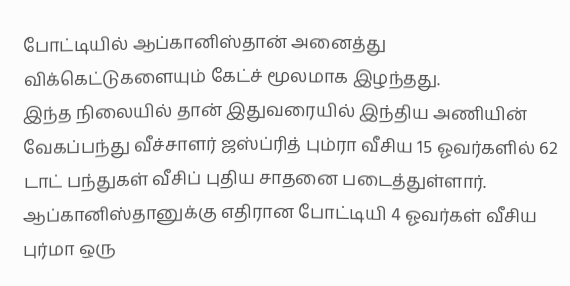போட்டியில் ஆப்கானிஸ்தான் அனைத்து விக்கெட்டுகளையும் கேட்ச் மூலமாக இழந்தது.
இந்த நிலையில் தான் இதுவரையில் இந்திய அணியின் வேகப்பந்து வீச்சாளர் ஜஸ்ப்ரித் பும்ரா வீசிய 15 ஓவர்களில் 62 டாட் பந்துகள் வீசிப் புதிய சாதனை படைத்துள்ளார். ஆப்கானிஸ்தானுக்கு எதிரான போட்டியி 4 ஓவர்கள் வீசிய புர்மா ஒரு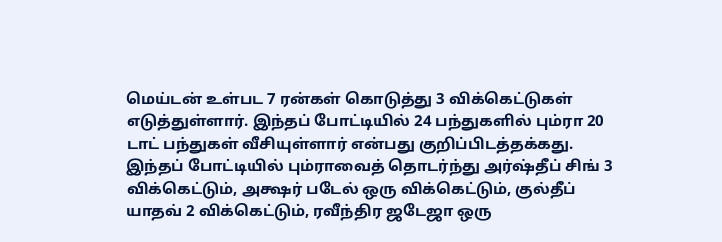மெய்டன் உள்பட 7 ரன்கள் கொடுத்து 3 விக்கெட்டுகள் எடுத்துள்ளார். இந்தப் போட்டியில் 24 பந்துகளில் பும்ரா 20 டாட் பந்துகள் வீசியுள்ளார் என்பது குறிப்பிடத்தக்கது.
இந்தப் போட்டியில் பும்ராவைத் தொடர்ந்து அர்ஷ்தீப் சிங் 3 விக்கெட்டும், அக்ஷர் படேல் ஒரு விக்கெட்டும், குல்தீப் யாதவ் 2 விக்கெட்டும், ரவீந்திர ஜடேஜா ஒரு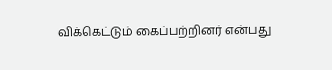விக்கெட்டும் கைப்பற்றினர் என்பது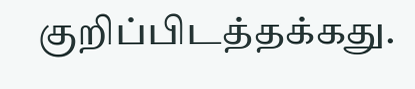குறிப்பிடத்தக்கது.